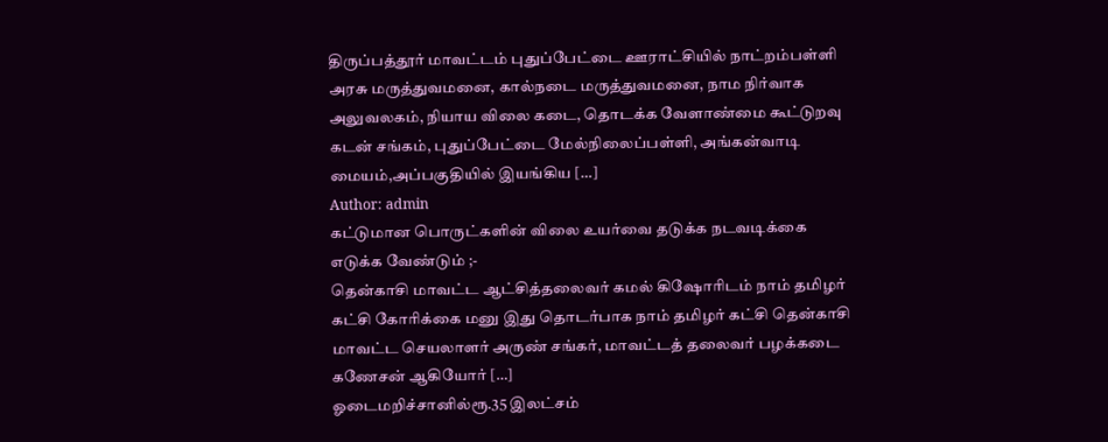திருப்பத்தூர் மாவட்டம் புதுப்பேட்டை ஊராட்சியில் நாட்றம்பள்ளி அரசு மருத்துவமனை, கால்நடை மருத்துவமனை, நாம நிர்வாக அலுவலகம், நியாய விலை கடை, தொடக்க வேளாண்மை கூட்டுறவு கடன் சங்கம், புதுப்பேட்டை மேல்நிலைப்பள்ளி, அங்கன்வாடி மையம்,அப்பகுதியில் இயங்கிய […]
Author: admin
கட்டுமான பொருட்களின் விலை உயர்வை தடுக்க நடவடிக்கை எடுக்க வேண்டும் ;-
தென்காசி மாவட்ட ஆட்சித்தலைவர் கமல் கிஷோரிடம் நாம் தமிழர் கட்சி கோரிக்கை மனு இது தொடர்பாக நாம் தமிழர் கட்சி தென்காசி மாவட்ட செயலாளர் அருண் சங்கர், மாவட்டத் தலைவர் பழக்கடை கணேசன் ஆகியோர் […]
ஓடைமறிச்சானில்ரூ.35 இலட்சம்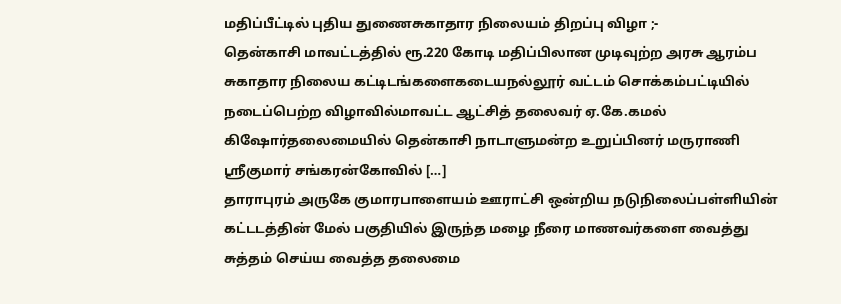மதிப்பீட்டில் புதிய துணைசுகாதார நிலையம் திறப்பு விழா ;-
தென்காசி மாவட்டத்தில் ரூ.220 கோடி மதிப்பிலான முடிவுற்ற அரசு ஆரம்ப சுகாதார நிலைய கட்டிடங்களைகடையநல்லூர் வட்டம் சொக்கம்பட்டியில் நடைப்பெற்ற விழாவில்மாவட்ட ஆட்சித் தலைவர் ஏ.கே.கமல் கிஷோர்தலைமையில் தென்காசி நாடாளுமன்ற உறுப்பினர் மருராணி ஸ்ரீகுமார் சங்கரன்கோவில் […]
தாராபுரம் அருகே குமாரபாளையம் ஊராட்சி ஒன்றிய நடுநிலைப்பள்ளியின் கட்டடத்தின் மேல் பகுதியில் இருந்த மழை நீரை மாணவர்களை வைத்து சுத்தம் செய்ய வைத்த தலைமை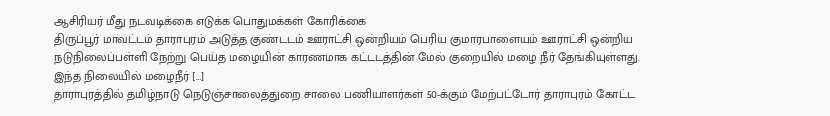ஆசிரியர் மீது நடவடிக்கை எடுக்க பொதுமக்கள் கோரிக்கை
திருப்பூர் மாவட்டம் தாராபுரம் அடுத்த குண்டடம் ஊராட்சி ஒன்றியம் பெரிய குமாரபாளையம் ஊராட்சி ஒன்றிய நடுநிலைப்பள்ளி நேற்று பெய்த மழையின் காரணமாக கட்டடத்தின் மேல் குறையில் மழை நீர் தேங்கியுள்ளது. இந்த நிலையில் மழைநீர் […]
தாராபுரத்தில் தமிழ்நாடு நெடுஞ்சாலைத்துறை சாலை பணியாளர்கள் 50-க்கும் மேற்பட்டோர் தாராபுரம் கோட்ட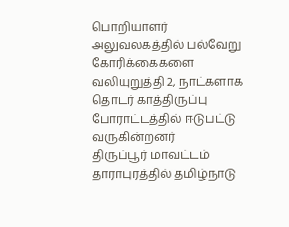பொறியாளர் அலுவலகத்தில் பல்வேறு கோரிக்கைகளை வலியுறுத்தி 2, நாட்களாக தொடர் காத்திருப்பு போராட்டத்தில் ஈடுபட்டு வருகின்றனர்
திருப்பூர் மாவட்டம் தாராபுரத்தில் தமிழ்நாடு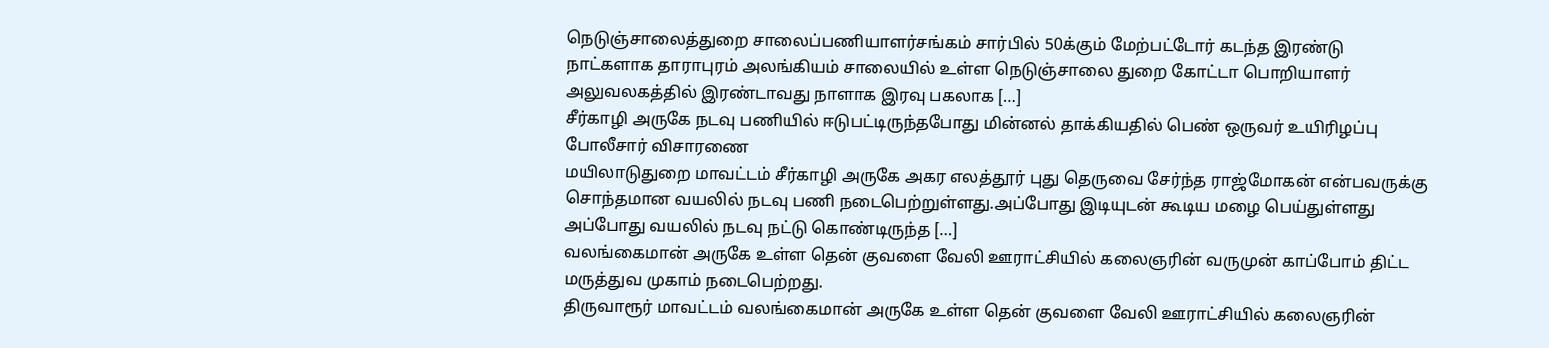நெடுஞ்சாலைத்துறை சாலைப்பணியாளர்சங்கம் சார்பில் 50க்கும் மேற்பட்டோர் கடந்த இரண்டு நாட்களாக தாராபுரம் அலங்கியம் சாலையில் உள்ள நெடுஞ்சாலை துறை கோட்டா பொறியாளர் அலுவலகத்தில் இரண்டாவது நாளாக இரவு பகலாக […]
சீர்காழி அருகே நடவு பணியில் ஈடுபட்டிருந்தபோது மின்னல் தாக்கியதில் பெண் ஒருவர் உயிரிழப்பு போலீசார் விசாரணை
மயிலாடுதுறை மாவட்டம் சீர்காழி அருகே அகர எலத்தூர் புது தெருவை சேர்ந்த ராஜ்மோகன் என்பவருக்கு சொந்தமான வயலில் நடவு பணி நடைபெற்றுள்ளது.அப்போது இடியுடன் கூடிய மழை பெய்துள்ளது அப்போது வயலில் நடவு நட்டு கொண்டிருந்த […]
வலங்கைமான் அருகே உள்ள தென் குவளை வேலி ஊராட்சியில் கலைஞரின் வருமுன் காப்போம் திட்ட மருத்துவ முகாம் நடைபெற்றது.
திருவாரூர் மாவட்டம் வலங்கைமான் அருகே உள்ள தென் குவளை வேலி ஊராட்சியில் கலைஞரின்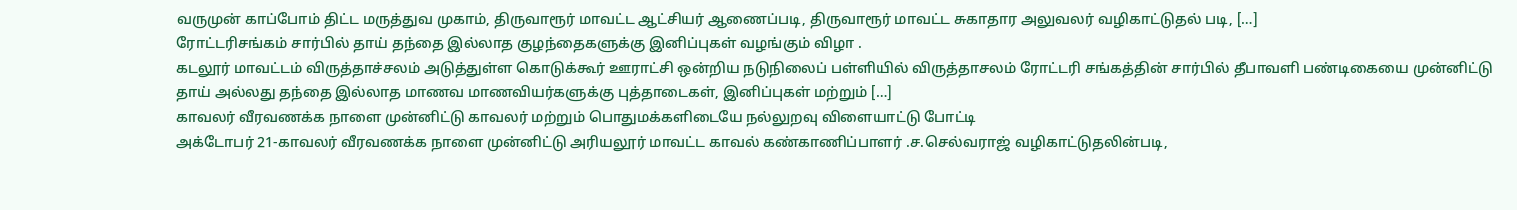வருமுன் காப்போம் திட்ட மருத்துவ முகாம், திருவாரூர் மாவட்ட ஆட்சியர் ஆணைப்படி, திருவாரூர் மாவட்ட சுகாதார அலுவலர் வழிகாட்டுதல் படி, […]
ரோட்டரிசங்கம் சார்பில் தாய் தந்தை இல்லாத குழந்தைகளுக்கு இனிப்புகள் வழங்கும் விழா .
கடலூர் மாவட்டம் விருத்தாச்சலம் அடுத்துள்ள கொடுக்கூர் ஊராட்சி ஒன்றிய நடுநிலைப் பள்ளியில் விருத்தாசலம் ரோட்டரி சங்கத்தின் சார்பில் தீபாவளி பண்டிகையை முன்னிட்டு தாய் அல்லது தந்தை இல்லாத மாணவ மாணவியர்களுக்கு புத்தாடைகள், இனிப்புகள் மற்றும் […]
காவலர் வீரவணக்க நாளை முன்னிட்டு காவலர் மற்றும் பொதுமக்களிடையே நல்லுறவு விளையாட்டு போட்டி
அக்டோபர் 21-காவலர் வீரவணக்க நாளை முன்னிட்டு அரியலூர் மாவட்ட காவல் கண்காணிப்பாளர் .ச.செல்வராஜ் வழிகாட்டுதலின்படி,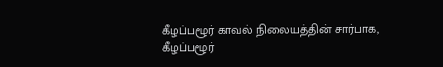கீழப்பழூர் காவல் நிலையத்தின் சார்பாக, கீழப்பழூர்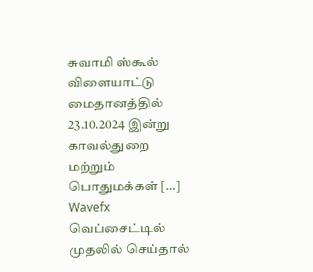சுவாமி ஸ்கூல் விளையாட்டு மைதானத்தில் 23.10.2024 இன்று காவல்துறை மற்றும் பொதுமக்கள் […]
Wavefx வெப்சைட்டில் முதலில் செய்தால்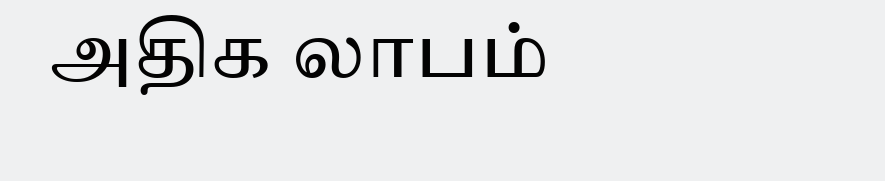அதிக லாபம்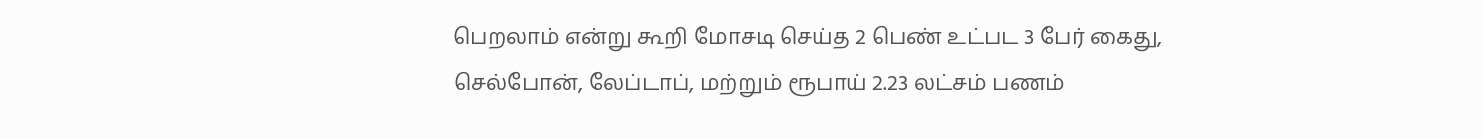பெறலாம் என்று கூறி மோசடி செய்த 2 பெண் உட்பட 3 பேர் கைது, செல்போன், லேப்டாப், மற்றும் ரூபாய் 2.23 லட்சம் பணம்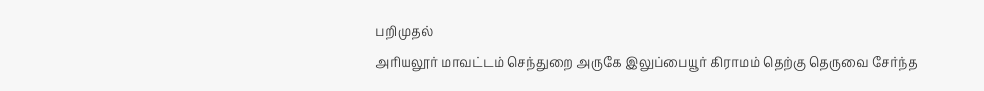பறிமுதல்
அரியலூர் மாவட்டம் செந்துறை அருகே இலுப்பையூர் கிராமம் தெற்கு தெருவை சேர்ந்த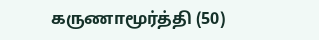கருணாமூர்த்தி (50)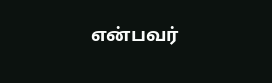என்பவர்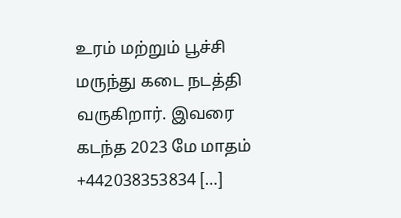உரம் மற்றும் பூச்சி மருந்து கடை நடத்தி வருகிறார். இவரை கடந்த 2023 மே மாதம் +442038353834 […]